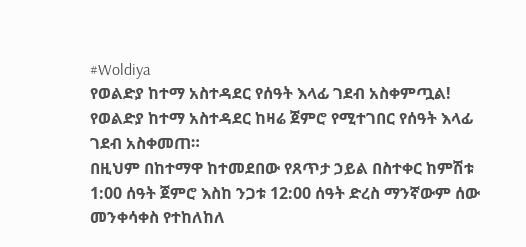#Woldiya
የወልድያ ከተማ አስተዳደር የሰዓት እላፊ ገደብ አስቀምጧል!
የወልድያ ከተማ አስተዳደር ከዛሬ ጀምሮ የሚተገበር የሰዓት እላፊ ገደብ አስቀመጠ።
በዚህም በከተማዋ ከተመደበው የጸጥታ ኃይል በስተቀር ከምሽቱ 1:00 ሰዓት ጀምሮ እስከ ንጋቱ 12:00 ሰዓት ድረስ ማንኛውም ሰው መንቀሳቀስ የተከለከለ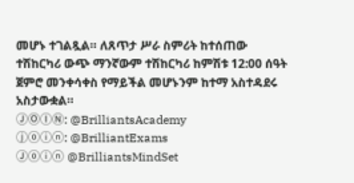መሆኑ ተገልጿል። ለጸጥታ ሥራ ስምሪት ከተሰጠው ተሽከርካሪ ውጭ ማንኛውም ተሽከርካሪ ከምሽቱ 12:00 ሰዓት ጀምሮ መንቀሳቀስ የማይችል መሆኑንም ከተማ አስተዳደሩ አስታውቋል።
ⒿⓄⒾⓃ: @BrilliantsAcademy
ⓙⓞⓘⓝ: @BrilliantExams
Ⓙⓞⓘⓝ @BrilliantsMindSet